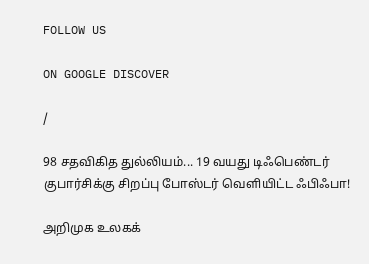FOLLOW US

ON GOOGLE DISCOVER

/

98 சதவிகித துல்லியம்... 19 வயது டிஃபெண்டர் குபார்சிக்கு சிறப்பு போஸ்டர் வெளியிட்ட ஃபிஃபா!

அறிமுக உலகக்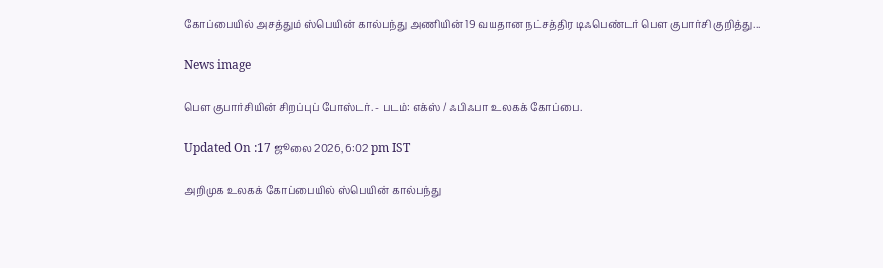கோப்பையில் அசத்தும் ஸ்பெயின் கால்பந்து அணியின் 19 வயதான நட்சத்திர டிஃபெண்டர் பௌ குபார்சி குறித்து...

News image

பௌ குபார்சியின் சிறப்புப் போஸ்டர். - படம்: எக்ஸ் / ஃபிஃபா உலகக் கோப்பை.

Updated On :17 ஜூலை 2026, 6:02 pm IST

அறிமுக உலகக் கோப்பையில் ஸ்பெயின் கால்பந்து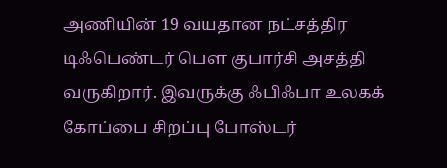அணியின் 19 வயதான நட்சத்திர டிஃபெண்டர் பௌ குபார்சி அசத்தி வருகிறார். இவருக்கு ஃபிஃபா உலகக் கோப்பை சிறப்பு போஸ்டர்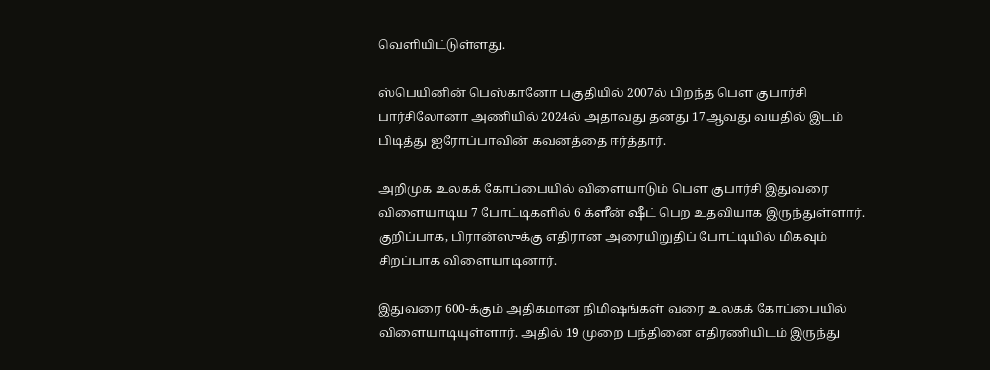வெளியிட்டுள்ளது.

ஸ்பெயினின் பெஸ்கானோ பகுதியில் 2007ல் பிறந்த பௌ குபார்சி பார்சிலோனா அணியில் 2024ல் அதாவது தனது 17ஆவது வயதில் இடம் பிடித்து ஐரோப்பாவின் கவனத்தை ஈர்த்தார்.

அறிமுக உலகக் கோப்பையில் விளையாடும் பௌ குபார்சி இதுவரை விளையாடிய 7 போட்டிகளில் 6 க்ளீன் ஷீட் பெற உதவியாக இருந்துள்ளார். குறிப்பாக, பிரான்ஸுக்கு எதிரான அரையிறுதிப் போட்டியில் மிகவும் சிறப்பாக விளையாடினார்.

இதுவரை 600-க்கும் அதிகமான நிமிஷங்கள் வரை உலகக் கோப்பையில் விளையாடியுள்ளார். அதில் 19 முறை பந்தினை எதிரணியிடம் இருந்து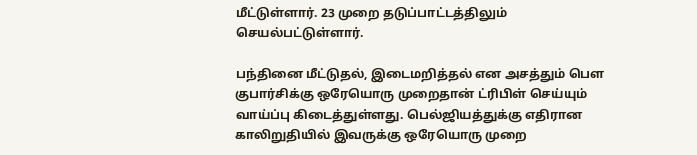மீட்டுள்ளார். 23 முறை தடுப்பாட்டத்திலும் செயல்பட்டுள்ளார்.

பந்தினை மீட்டுதல், இடைமறித்தல் என அசத்தும் பௌ குபார்சிக்கு ஒரேயொரு முறைதான் ட்ரிபிள் செய்யும் வாய்ப்பு கிடைத்துள்ளது. பெல்ஜியத்துக்கு எதிரான காலிறுதியில் இவருக்கு ஒரேயொரு முறை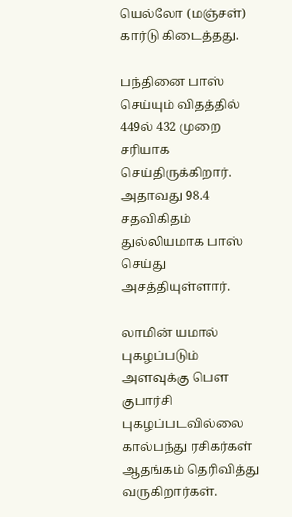யெல்லோ (மஞ்சள்) கார்டு கிடைத்தது.

பந்தினை பாஸ் செய்யும் விதத்தில் 449ல் 432 முறை சரியாக செய்திருக்கிறார். அதாவது 98.4 சதவிகிதம் துல்லியமாக பாஸ் செய்து அசத்தியுள்ளார்.

லாமின் யமால் புகழப்படும் அளவுக்கு பௌ குபார்சி புகழப்படவில்லை கால்பந்து ரசிகர்கள் ஆதங்கம் தெரிவித்து வருகிறார்கள்.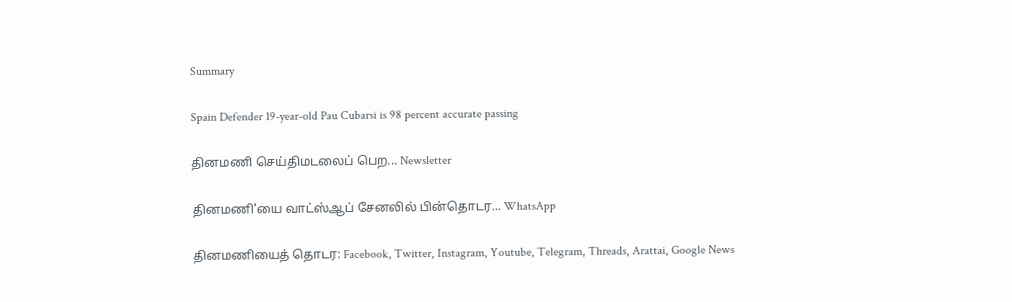Summary

Spain Defender 19-year-old Pau Cubarsi is 98 percent accurate passing

தினமணி செய்திமடலைப் பெற... Newsletter

தினமணி'யை வாட்ஸ்ஆப் சேனலில் பின்தொடர... WhatsApp

தினமணியைத் தொடர: Facebook, Twitter, Instagram, Youtube, Telegram, Threads, Arattai, Google News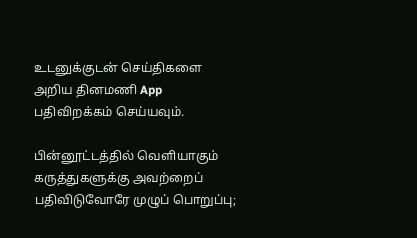உடனுக்குடன் செய்திகளை அறிய தினமணி App பதிவிறக்கம் செய்யவும்.

பின்னூட்டத்தில் வெளியாகும் கருத்துகளுக்கு அவற்றைப் பதிவிடுவோரே முழுப் பொறுப்பு;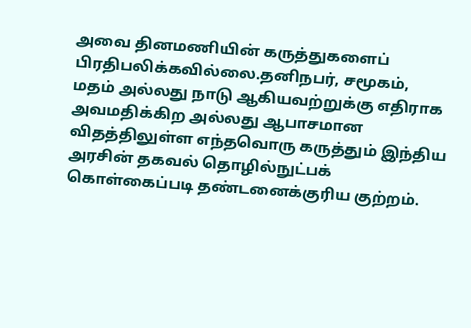அவை தினமணியின் கருத்துகளைப் பிரதிபலிக்கவில்லை.தனிநபர், சமூகம், மதம் அல்லது நாடு ஆகியவற்றுக்கு எதிராக அவமதிக்கிற அல்லது ஆபாசமான விதத்திலுள்ள எந்தவொரு கருத்தும் இந்திய அரசின் தகவல் தொழில்நுட்பக் கொள்கைப்படி தண்டனைக்குரிய குற்றம்.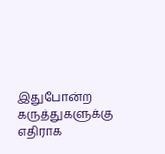இதுபோன்ற கருத்துகளுக்கு எதிராக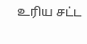உரிய சட்ட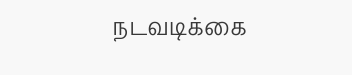நடவடிக்கை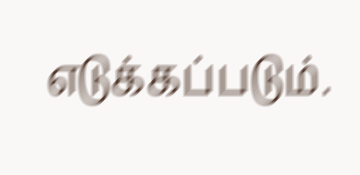எடுக்கப்படும்.